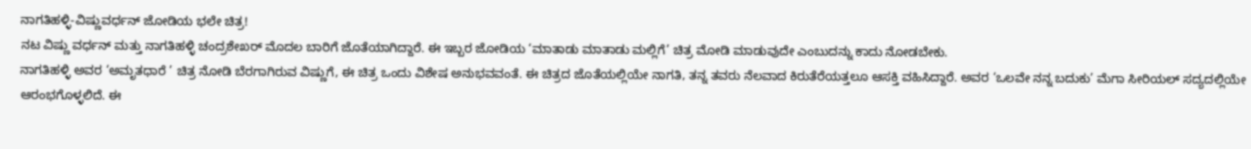ನಾಗತಿಹಳ್ಳಿ-ವಿಷ್ಣುವರ್ಧನ್ ಜೋಡಿಯ ಭಲೇ ಚಿತ್ರ!
ನಟ ವಿಷ್ಣು ವರ್ಧನ್ ಮತ್ತು ನಾಗತಿಹಳ್ಳಿ ಚಂದ್ರಶೇಖರ್ ಮೊದಲ ಬಾರಿಗೆ ಜೊತೆಯಾಗಿದ್ದಾರೆ. ಈ ಇಬ್ಬರ ಜೋಡಿಯ ‘ಮಾತಾಡು ಮಾತಾಡು ಮಲ್ಲಿಗೆ’ ಚಿತ್ರ ಮೋಡಿ ಮಾಡುವುದೇ ಎಂಬುದನ್ನು ಕಾದು ನೋಡಬೇಕು.
ನಾಗತಿಹಳ್ಳಿ ಅವರ ‘ಅಮೃತಧಾರೆ ’ ಚಿತ್ರ ನೋಡಿ ಬೆರಗಾಗಿರುವ ವಿಷ್ಣುಗೆ, ಈ ಚಿತ್ರ ಒಂದು ವಿಶೇಷ ಅನುಭವವಂತೆ. ಈ ಚಿತ್ರದ ಜೊತೆಯಲ್ಲಿಯೇ ನಾಗತಿ, ತನ್ನ ತವರು ನೆಲವಾದ ಕಿರುತೆರೆಯತ್ತಲೂ ಆಸಕ್ತಿ ವಹಿಸಿದ್ದಾರೆ. ಅವರ ‘ಒಲವೇ ನನ್ನ ಬದುಕು’ ಮೆಗಾ ಸೀರಿಯಲ್ ಸದ್ಯದಲ್ಲಿಯೇ ಆರಂಭಗೊಳ್ಳಲಿದೆ. ಈ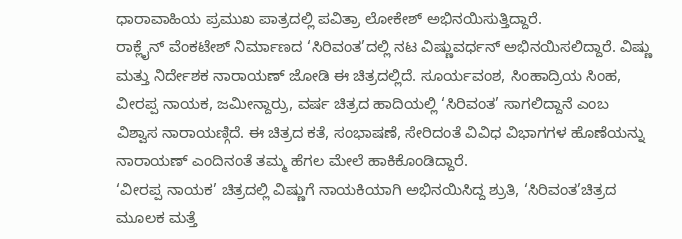ಧಾರಾವಾಹಿಯ ಪ್ರಮುಖ ಪಾತ್ರದಲ್ಲಿ ಪವಿತ್ರಾ ಲೋಕೇಶ್ ಅಭಿನಯಿಸುತ್ತಿದ್ದಾರೆ.
ರಾಕ್ಲೈನ್ ವೆಂಕಟೇಶ್ ನಿರ್ಮಾಣದ ‘ಸಿರಿವಂತ’ದಲ್ಲಿ ನಟ ವಿಷ್ಣುವರ್ಧನ್ ಅಭಿನಯಿಸಲಿದ್ದಾರೆ. ವಿಷ್ಣು ಮತ್ತು ನಿರ್ದೇಶಕ ನಾರಾಯಣ್ ಜೋಡಿ ಈ ಚಿತ್ರದಲ್ಲಿದೆ. ಸೂರ್ಯವಂಶ, ಸಿಂಹಾದ್ರಿಯ ಸಿಂಹ, ವೀರಪ್ಪ ನಾಯಕ, ಜಮೀನ್ದಾರ್ರು, ವರ್ಷ ಚಿತ್ರದ ಹಾದಿಯಲ್ಲಿ ‘ಸಿರಿವಂತ’ ಸಾಗಲಿದ್ದಾನೆ ಎಂಬ ವಿಶ್ವಾಸ ನಾರಾಯಣ್ಗಿದೆ. ಈ ಚಿತ್ರದ ಕತೆ, ಸಂಭಾಷಣೆ, ಸೇರಿದಂತೆ ವಿವಿಧ ವಿಭಾಗಗಳ ಹೊಣೆಯನ್ನು ನಾರಾಯಣ್ ಎಂದಿನಂತೆ ತಮ್ಮ ಹೆಗಲ ಮೇಲೆ ಹಾಕಿಕೊಂಡಿದ್ದಾರೆ.
‘ವೀರಪ್ಪ ನಾಯಕ’ ಚಿತ್ರದಲ್ಲಿ ವಿಷ್ಣುಗೆ ನಾಯಕಿಯಾಗಿ ಅಭಿನಯಿಸಿದ್ದ ಶ್ರುತಿ, ‘ಸಿರಿವಂತ’ಚಿತ್ರದ ಮೂಲಕ ಮತ್ತೆ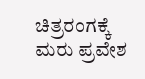ಚಿತ್ರರಂಗಕ್ಕೆ ಮರು ಪ್ರವೇಶ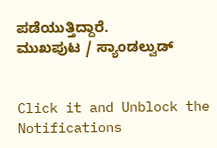ಪಡೆಯುತ್ತಿದ್ದಾರೆ.
ಮುಖಪುಟ / ಸ್ಯಾಂಡಲ್ವುಡ್


Click it and Unblock the Notifications